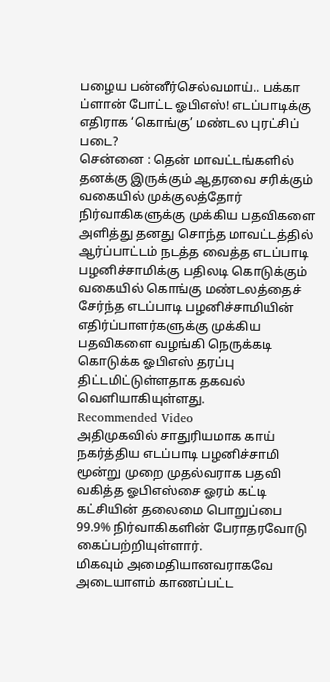பழைய பன்னீர்செல்வமாய்.. பக்கா ப்ளான் போட்ட ஓபிஎஸ்! எடப்பாடிக்கு எதிராக ‘கொங்கு’ மண்டல புரட்சிப் படை?
சென்னை : தென் மாவட்டங்களில் தனக்கு இருக்கும் ஆதரவை சரிக்கும் வகையில் முக்குலத்தோர் நிர்வாகிகளுக்கு முக்கிய பதவிகளை அளித்து தனது சொந்த மாவட்டத்தில் ஆர்ப்பாட்டம் நடத்த வைத்த எடப்பாடி பழனிச்சாமிக்கு பதிலடி கொடுக்கும் வகையில் கொங்கு மண்டலத்தைச் சேர்ந்த எடப்பாடி பழனிச்சாமியின் எதிர்ப்பாளர்களுக்கு முக்கிய பதவிகளை வழங்கி நெருக்கடி கொடுக்க ஓபிஎஸ் தரப்பு திட்டமிட்டுள்ளதாக தகவல் வெளியாகியுள்ளது.
Recommended Video
அதிமுகவில் சாதுரியமாக காய் நகர்த்திய எடப்பாடி பழனிச்சாமி மூன்று முறை முதல்வராக பதவி வகித்த ஓபிஎஸ்சை ஓரம் கட்டி கட்சியின் தலைமை பொறுப்பை 99.9% நிர்வாகிகளின் பேராதரவோடு கைப்பற்றியுள்ளார்.
மிகவும் அமைதியானவராகவே அடையாளம் காணப்பட்ட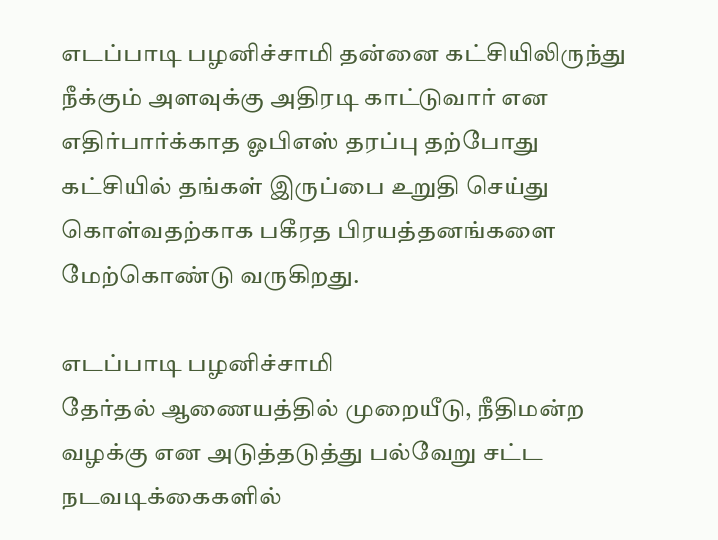எடப்பாடி பழனிச்சாமி தன்னை கட்சியிலிருந்து நீக்கும் அளவுக்கு அதிரடி காட்டுவார் என எதிர்பார்க்காத ஓபிஎஸ் தரப்பு தற்போது கட்சியில் தங்கள் இருப்பை உறுதி செய்து கொள்வதற்காக பகீரத பிரயத்தனங்களை மேற்கொண்டு வருகிறது.

எடப்பாடி பழனிச்சாமி
தேர்தல் ஆணையத்தில் முறையீடு, நீதிமன்ற வழக்கு என அடுத்தடுத்து பல்வேறு சட்ட நடவடிக்கைகளில்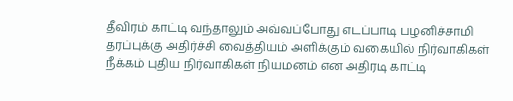தீவிரம் காட்டி வந்தாலும் அவ்வப்போது எடப்பாடி பழனிச்சாமி தரப்புக்கு அதிர்ச்சி வைத்தியம் அளிக்கும் வகையில் நிர்வாகிகள் நீக்கம் புதிய நிர்வாகிகள் நியமனம் என அதிரடி காட்டி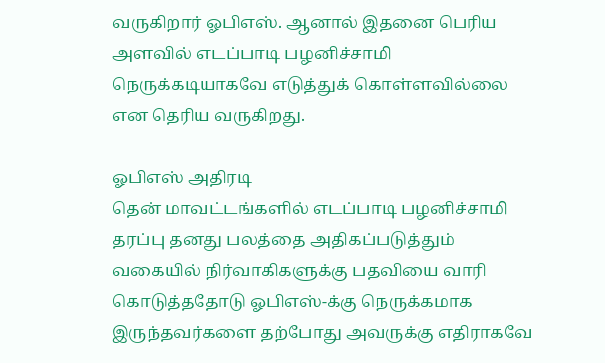வருகிறார் ஓபிஎஸ். ஆனால் இதனை பெரிய அளவில் எடப்பாடி பழனிச்சாமி நெருக்கடியாகவே எடுத்துக் கொள்ளவில்லை என தெரிய வருகிறது.

ஓபிஎஸ் அதிரடி
தென் மாவட்டங்களில் எடப்பாடி பழனிச்சாமி தரப்பு தனது பலத்தை அதிகப்படுத்தும் வகையில் நிர்வாகிகளுக்கு பதவியை வாரி கொடுத்ததோடு ஓபிஎஸ்-க்கு நெருக்கமாக இருந்தவர்களை தற்போது அவருக்கு எதிராகவே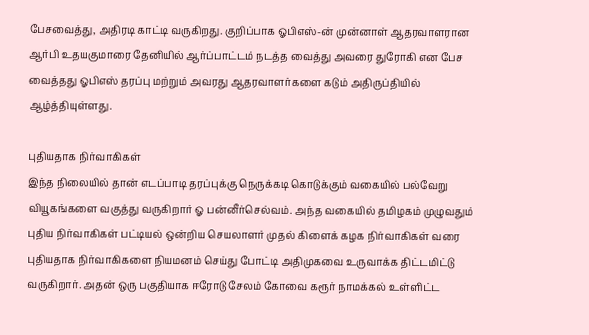பேசவைத்து, அதிரடி காட்டி வருகிறது. குறிப்பாக ஓபிஎஸ்-ன் முன்னாள் ஆதரவாளரான ஆர்பி உதயகுமாரை தேனியில் ஆர்ப்பாட்டம் நடத்த வைத்து அவரை துரோகி என பேச வைத்தது ஓபிஎஸ் தரப்பு மற்றும் அவரது ஆதரவாளர்களை கடும் அதிருப்தியில் ஆழ்த்தியுள்ளது.

புதியதாக நிர்வாகிகள்
இந்த நிலையில் தான் எடப்பாடி தரப்புக்கு நெருக்கடி கொடுக்கும் வகையில் பல்வேறு வியூகங்களை வகுத்து வருகிறார் ஓ பன்னீர்செல்வம். அந்த வகையில் தமிழகம் முழுவதும் புதிய நிர்வாகிகள் பட்டியல் ஒன்றிய செயலாளர் முதல் கிளைக் கழக நிர்வாகிகள் வரை புதியதாக நிர்வாகிகளை நியமனம் செய்து போட்டி அதிமுகவை உருவாக்க திட்டமிட்டு வருகிறார். அதன் ஒரு பகுதியாக ஈரோடு சேலம் கோவை கரூர் நாமக்கல் உள்ளிட்ட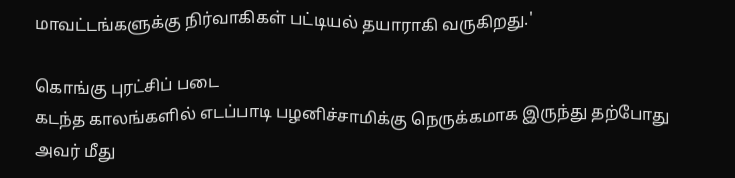மாவட்டங்களுக்கு நிர்வாகிகள் பட்டியல் தயாராகி வருகிறது.'

கொங்கு புரட்சிப் படை
கடந்த காலங்களில் எடப்பாடி பழனிச்சாமிக்கு நெருக்கமாக இருந்து தற்போது அவர் மீது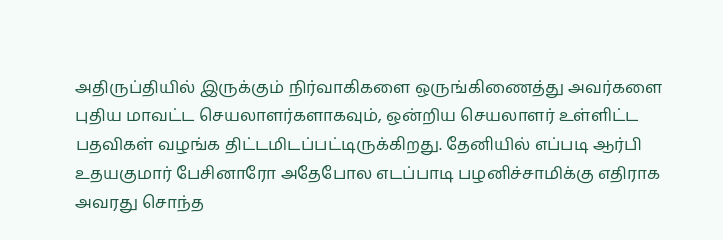அதிருப்தியில் இருக்கும் நிர்வாகிகளை ஒருங்கிணைத்து அவர்களை புதிய மாவட்ட செயலாளர்களாகவும், ஒன்றிய செயலாளர் உள்ளிட்ட பதவிகள் வழங்க திட்டமிடப்பட்டிருக்கிறது. தேனியில் எப்படி ஆர்பி உதயகுமார் பேசினாரோ அதேபோல எடப்பாடி பழனிச்சாமிக்கு எதிராக அவரது சொந்த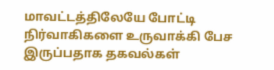மாவட்டத்திலேயே போட்டி நிர்வாகிகளை உருவாக்கி பேச இருப்பதாக தகவல்கள்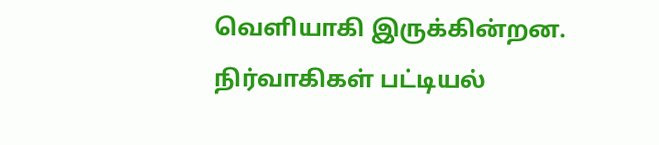வெளியாகி இருக்கின்றன. நிர்வாகிகள் பட்டியல்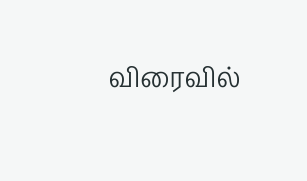விரைவில்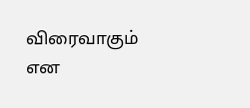விரைவாகும் என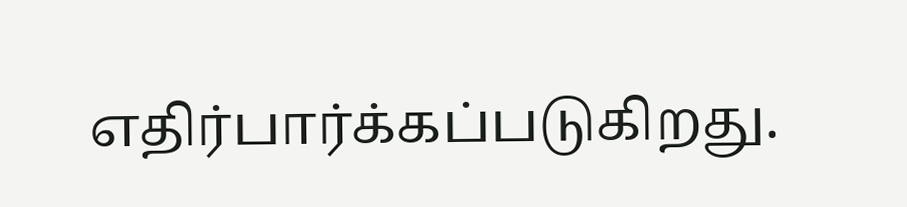எதிர்பார்க்கப்படுகிறது.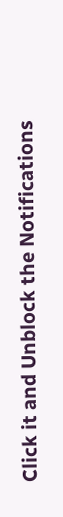Click it and Unblock the Notifications